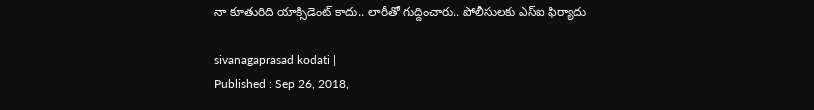నా కూతురిది యాక్సిడెంట్‌ కాదు.. లారీతో గుద్దించారు.. పోలీసులకు ఎస్‌ఐ ఫిర్యాదు

sivanagaprasad kodati |
Published : Sep 26, 2018,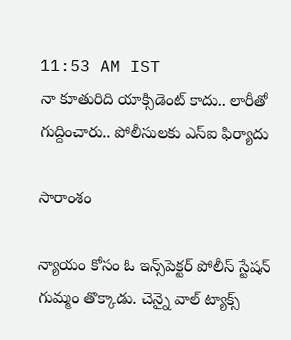11:53 AM IST
నా కూతురిది యాక్సిడెంట్‌ కాదు.. లారీతో గుద్దించారు.. పోలీసులకు ఎస్‌ఐ ఫిర్యాదు

సారాంశం

న్యాయం కోసం ఓ ఇన్స్‌పెక్టర్ పోలీస్ స్టేషన్ గుమ్మం తొక్కాడు. చెన్నై వాల్ ట్యాక్స్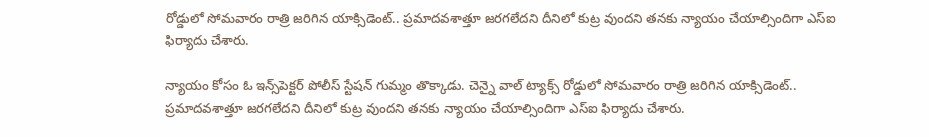రోడ్డులో సోమవారం రాత్రి జరిగిన యాక్సిడెంట్‌.. ప్రమాదవశాత్తూ జరగలేదని దీనిలో కుట్ర వుందని తనకు న్యాయం చేయాల్సిందిగా ఎస్‌ఐ ఫిర్యాదు చేశారు.

న్యాయం కోసం ఓ ఇన్స్‌పెక్టర్ పోలీస్ స్టేషన్ గుమ్మం తొక్కాడు. చెన్నై వాల్ ట్యాక్స్ రోడ్డులో సోమవారం రాత్రి జరిగిన యాక్సిడెంట్‌.. ప్రమాదవశాత్తూ జరగలేదని దీనిలో కుట్ర వుందని తనకు న్యాయం చేయాల్సిందిగా ఎస్‌ఐ ఫిర్యాదు చేశారు.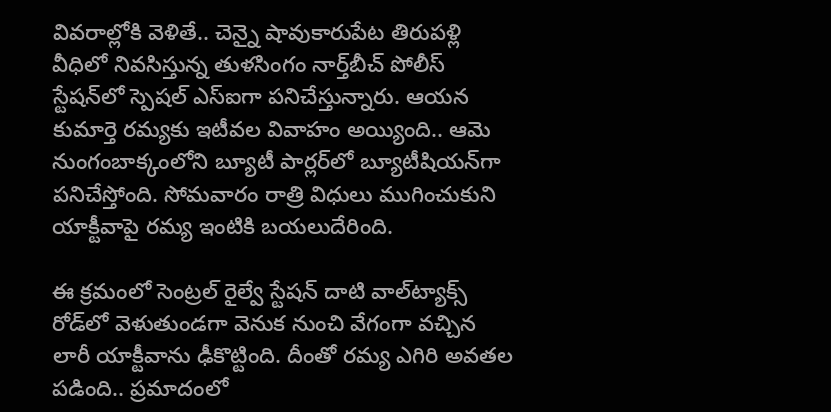వివరాల్లోకి వెళితే.. చెన్నై షావుకారుపేట తిరుపళ్లి వీధిలో నివసిస్తున్న తుళసింగం నార్త్‌బీచ్ పోలీస్ స్టేషన్‌లో స్పెషల్ ఎస్ఐగా పనిచేస్తున్నారు. ఆయన కుమార్తె రమ్యకు ఇటీవల వివాహం అయ్యింది.. ఆమె నుంగంబాక్కంలోని బ్యూటీ పార్లర్‌లో బ్యూటీషియన్‌గా పనిచేస్తోంది. సోమవారం రాత్రి విధులు ముగించుకుని యాక్టీవాపై రమ్య ఇంటికి బయలుదేరింది.

ఈ క్రమంలో సెంట్రల్ రైల్వే స్టేషన్ దాటి వాల్‌ట్యాక్స్‌ రోడ్‌లో వెళుతుండగా వెనుక నుంచి వేగంగా వచ్చిన లారీ యాక్టీవాను ఢీకొట్టింది. దీంతో రమ్య ఎగిరి అవతల పడింది.. ప్రమాదంలో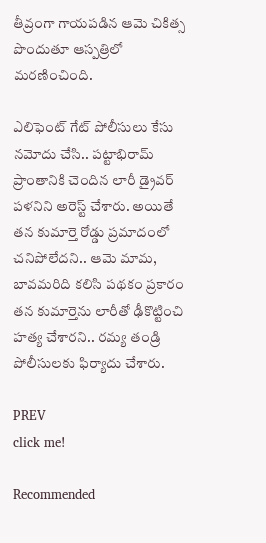తీవ్రంగా గాయపడిన ఆమె చికిత్స పొందుతూ ఆస్పత్రిలో మరణించింది.

ఎలిఫెంట్ గేట్ పోలీసులు కేసు నమోదు చేసి.. పట్టాభిరామ్ ప్రాంతానికి చెందిన లారీ డ్రైవర్‌ పళనిని అరెస్ట్ చేశారు. అయితే తన కుమార్తె రోడ్డు ప్రమాదంలో చనిపోలేదని.. ఆమె మామ, బావమరిది కలిసి పథకం ప్రకారం తన కుమార్తెను లారీతో ఢీకొట్టించి హత్య చేశారని.. రమ్య తండ్రి పోలీసులకు ఫిర్యాదు చేశారు.

PREV
click me!

Recommended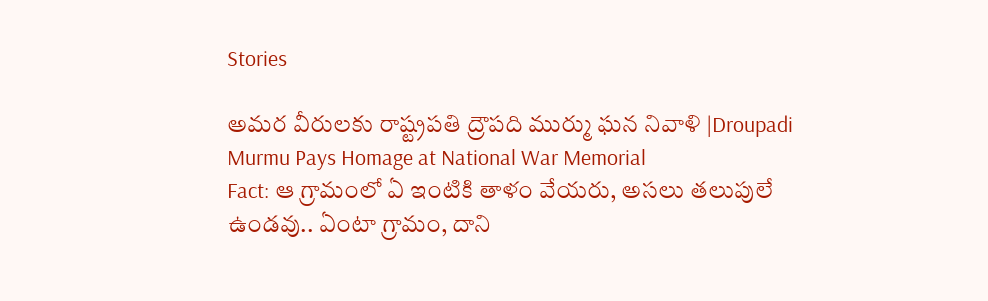Stories

అమర వీరులకు రాష్ట్రపతి ద్రౌపది ముర్ము ఘన నివాళి |Droupadi Murmu Pays Homage at National War Memorial
Fact: ఆ గ్రామంలో ఏ ఇంటికి తాళం వేయరు, అసలు తలుపులే ఉండవు.. ఏంటా గ్రామం, దాని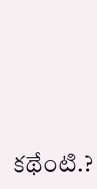కథేంటి.?